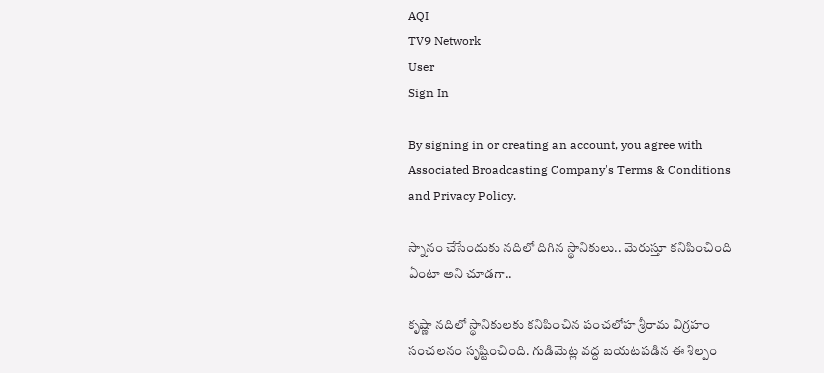AQI
TV9 Network
User
Sign In

By signing in or creating an account, you agree with Associated Broadcasting Company's Terms & Conditions and Privacy Policy.

స్నానం చేసేందుకు నదిలో దిగిన స్థానికులు.. మెరుస్తూ కనిపించింది ఏంటా అని చూడగా..

కృష్ణా నదిలో స్థానికులకు కనిపించిన పంచలోహ శ్రీరామ విగ్రహం సంచలనం సృష్టించింది. గుడిమెట్ల వద్ద బయటపడిన ఈ శిల్పం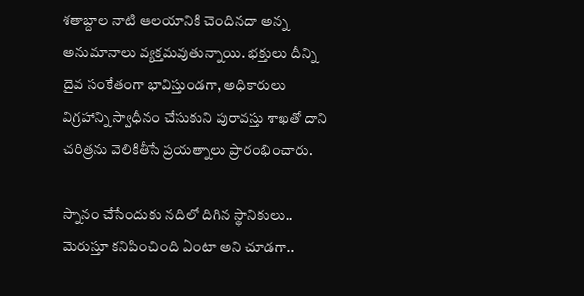శతాబ్దాల నాటి ఆలయానికి చెందినదా అన్న అనుమానాలు వ్యక్తమవుతున్నాయి. భక్తులు దీన్ని దైవ సంకేతంగా భావిస్తుండగా, అధికారులు విగ్రహాన్ని స్వాధీనం చేసుకుని పురావస్తు శాఖతో దాని చరిత్రను వెలికితీసే ప్రయత్నాలు ప్రారంభించారు.

స్నానం చేసేందుకు నదిలో దిగిన స్థానికులు.. మెరుస్తూ కనిపించింది ఏంటా అని చూడగా..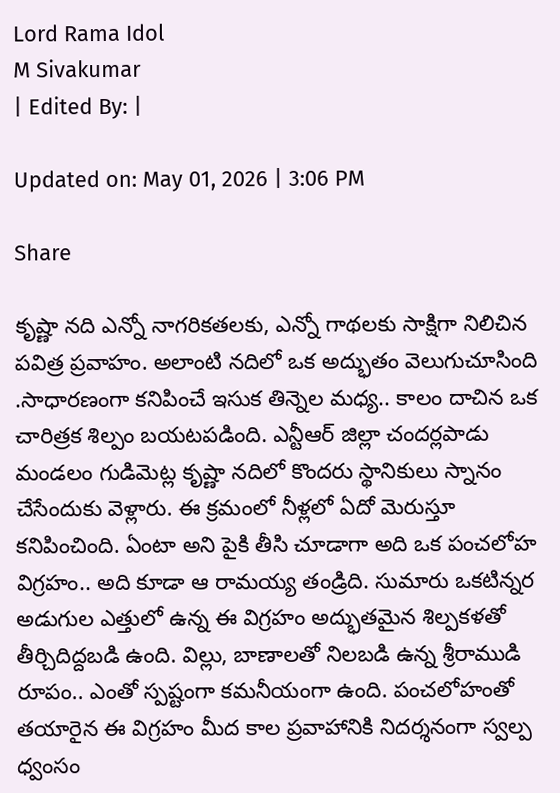Lord Rama Idol
M Sivakumar
| Edited By: |

Updated on: May 01, 2026 | 3:06 PM

Share

కృష్ణా నది ఎన్నో నాగరికతలకు, ఎన్నో గాథలకు సాక్షిగా నిలిచిన పవిత్ర ప్రవాహం. అలాంటి నదిలో ఒక అద్భుతం వెలుగుచూసింది .సాధారణంగా కనిపించే ఇసుక తిన్నెల మధ్య.. కాలం దాచిన ఒక చారిత్రక శిల్పం బయటపడింది. ఎన్టీఆర్ జిల్లా చందర్లపాడు మండలం గుడిమెట్ల కృష్ణా నదిలో కొందరు స్థానికులు స్నానం చేసేందుకు వెళ్లారు. ఈ క్రమంలో నీళ్లలో ఏదో మెరుస్తూ కనిపించింది. ఏంటా అని పైకి తీసి చూడాగా అది ఒక పంచలోహ విగ్రహం.. అది కూడా ఆ రామయ్య తండ్రిది. సుమారు ఒకటిన్నర అడుగుల ఎత్తులో ఉన్న ఈ విగ్రహం అద్భుతమైన శిల్పకళతో తీర్చిదిద్దబడి ఉంది. విల్లు, బాణాలతో నిలబడి ఉన్న శ్రీరాముడి రూపం.. ఎంతో స్పష్టంగా కమనీయంగా ఉంది. పంచలోహంతో తయారైన ఈ విగ్రహం మీద కాల ప్రవాహానికి నిదర్శనంగా స్వల్ప ధ్వంసం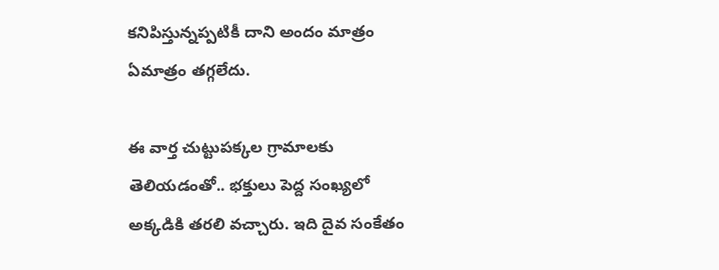కనిపిస్తున్నప్పటికీ దాని అందం మాత్రం ఏమాత్రం తగ్గలేదు.

ఈ వార్త చుట్టుపక్కల గ్రామాలకు తెలియడంతో.. భక్తులు పెద్ద సంఖ్యలో అక్కడికి తరలి వచ్చారు. ఇది దైవ సంకేతం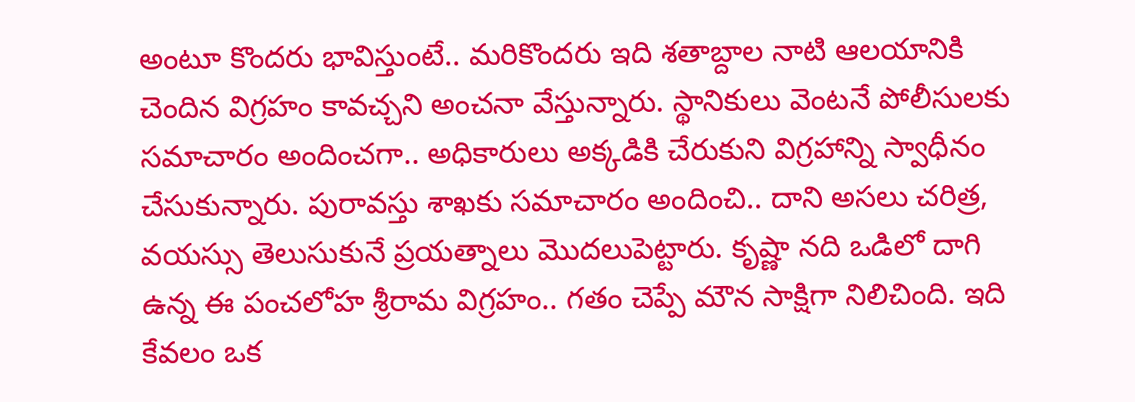అంటూ కొందరు భావిస్తుంటే.. మరికొందరు ఇది శతాబ్దాల నాటి ఆలయానికి చెందిన విగ్రహం కావచ్చని అంచనా వేస్తున్నారు. స్థానికులు వెంటనే పోలీసులకు సమాచారం అందించగా.. అధికారులు అక్కడికి చేరుకుని విగ్రహాన్ని స్వాధీనం చేసుకున్నారు. పురావస్తు శాఖకు సమాచారం అందించి.. దాని అసలు చరిత్ర, వయస్సు తెలుసుకునే ప్రయత్నాలు మొదలుపెట్టారు. కృష్ణా నది ఒడిలో దాగి ఉన్న ఈ పంచలోహ శ్రీరామ విగ్రహం.. గతం చెప్పే మౌన సాక్షిగా నిలిచింది. ఇది కేవలం ఒక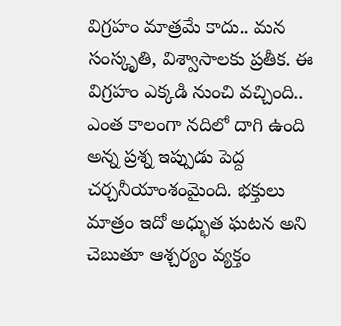విగ్రహం మాత్రమే కాదు.. మన సంస్కృతి, విశ్వాసాలకు ప్రతీక. ఈ విగ్రహం ఎక్కడి నుంచి వచ్చింది.. ఎంత కాలంగా నదిలో దాగి ఉంది అన్న ప్రశ్న ఇప్పుడు పెద్ద చర్చనీయాంశంమైంది. భక్తులు మాత్రం ఇదో అధ్భుత ఘటన అని చెబుతూ ఆశ్చర్యం వ్యక్తం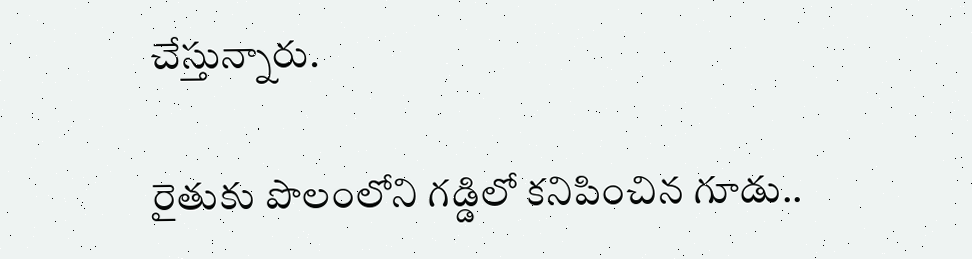చేస్తున్నారు.

రైతుకు పొలంలోని గడ్డిలో కనిపించిన గూడు..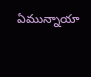ఏమున్నాయా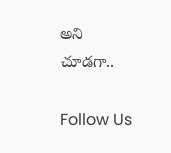అని చూడగా..

Follow Us